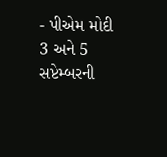- પીએમ મોદી 3 અને 5 સપ્ટેમ્બરની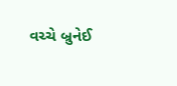વચ્ચે બ્રુનેઈ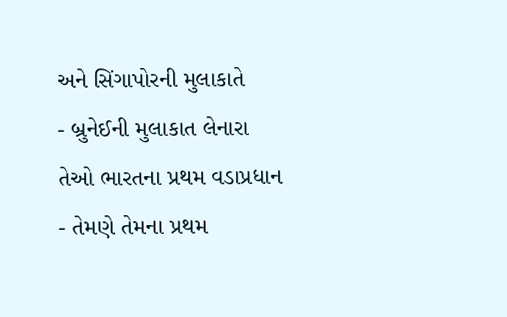અને સિંગાપોરની મુલાકાતે
- બ્રુનેઈની મુલાકાત લેનારા તેઓ ભારતના પ્રથમ વડાપ્રધાન
- તેમણે તેમના પ્રથમ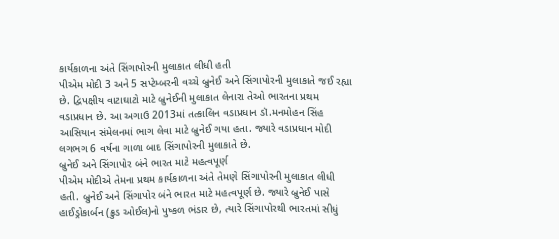કાર્યકાળના અંતે સિંગાપોરની મુલાકાત લીધી હતી
પીએમ મોદી 3 અને 5 સપ્ટેમ્બરની વચ્ચે બ્રુનેઈ અને સિંગાપોરની મુલાકાતે જઈ રહ્યા છે. દ્વિપક્ષીય વાટાઘાટો માટે બ્રુનેઈની મુલાકાત લેનારા તેઓ ભારતના પ્રથમ વડાપ્રધાન છે. આ અગાઉ 2013માં તત્કાલિન વડાપ્રધાન ડૉ.મનમોહન સિંહ આસિયાન સંમેલનમાં ભાગ લેવા માટે બ્રુનેઈ ગયા હતા. જ્યારે વડાપ્રધાન મોદી લગભગ 6 વર્ષના ગાળા બાદ સિંગાપોરની મુલાકાતે છે.
બ્રુનેઈ અને સિંગાપોર બંને ભારત માટે મહત્વપૂર્ણ
પીએમ મોદીએ તેમના પ્રથમ કાર્યકાળના અંતે તેમણે સિંગાપોરની મુલાકાત લીધી હતી. બ્રુનેઈ અને સિંગાપોર બંને ભારત માટે મહત્વપૂર્ણ છે. જ્યારે બ્રુનેઈ પાસે હાઈડ્રોકાર્બન (ક્રુડ ઓઈલ)નો પુષ્કળ ભંડાર છે, ત્યારે સિંગાપોરથી ભારતમાં સીધું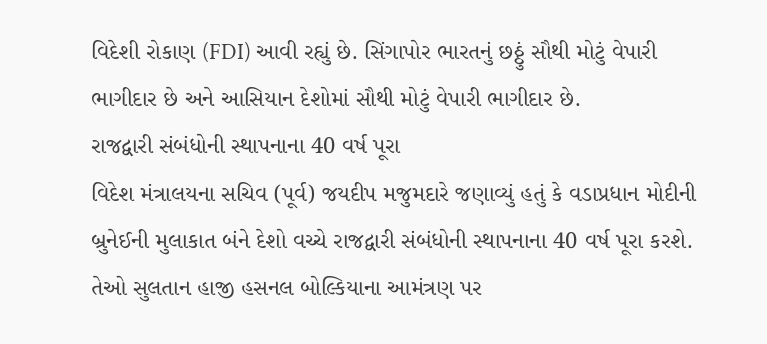વિદેશી રોકાણ (FDI) આવી રહ્યું છે. સિંગાપોર ભારતનું છઠ્ઠું સૌથી મોટું વેપારી ભાગીદાર છે અને આસિયાન દેશોમાં સૌથી મોટું વેપારી ભાગીદાર છે.
રાજદ્વારી સંબંધોની સ્થાપનાના 40 વર્ષ પૂરા
વિદેશ મંત્રાલયના સચિવ (પૂર્વ) જયદીપ મજુમદારે જણાવ્યું હતું કે વડાપ્રધાન મોદીની બ્રુનેઈની મુલાકાત બંને દેશો વચ્ચે રાજદ્વારી સંબંધોની સ્થાપનાના 40 વર્ષ પૂરા કરશે. તેઓ સુલતાન હાજી હસનલ બોલ્કિયાના આમંત્રણ પર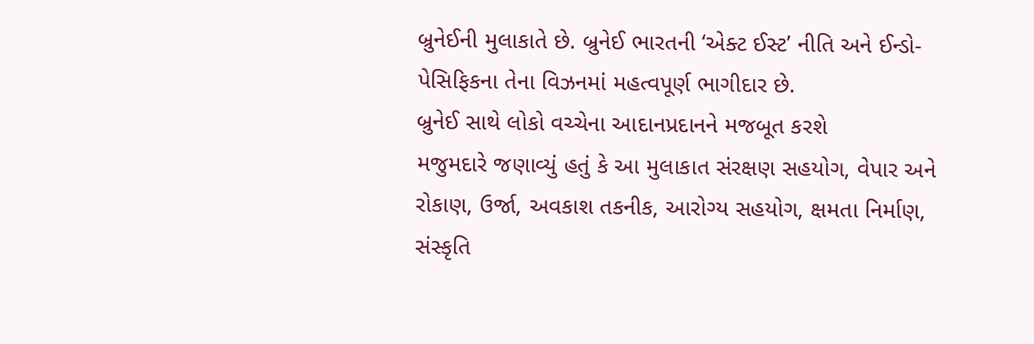બ્રુનેઈની મુલાકાતે છે. બ્રુનેઈ ભારતની ‘એક્ટ ઈસ્ટ’ નીતિ અને ઈન્ડો-પેસિફિકના તેના વિઝનમાં મહત્વપૂર્ણ ભાગીદાર છે.
બ્રુનેઈ સાથે લોકો વચ્ચેના આદાનપ્રદાનને મજબૂત કરશે
મજુમદારે જણાવ્યું હતું કે આ મુલાકાત સંરક્ષણ સહયોગ, વેપાર અને રોકાણ, ઉર્જા, અવકાશ તકનીક, આરોગ્ય સહયોગ, ક્ષમતા નિર્માણ, સંસ્કૃતિ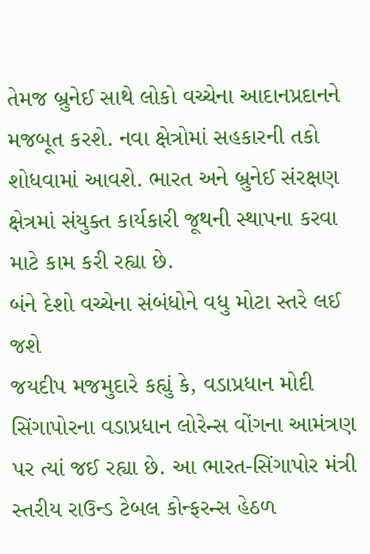તેમજ બ્રુનેઈ સાથે લોકો વચ્ચેના આદાનપ્રદાનને મજબૂત કરશે. નવા ક્ષેત્રોમાં સહકારની તકો શોધવામાં આવશે. ભારત અને બ્રુનેઈ સંરક્ષણ ક્ષેત્રમાં સંયુક્ત કાર્યકારી જૂથની સ્થાપના કરવા માટે કામ કરી રહ્યા છે.
બંને દેશો વચ્ચેના સંબંધોને વધુ મોટા સ્તરે લઈ જશે
જયદીપ મજમુદારે કહ્યું કે, વડાપ્રધાન મોદી સિંગાપોરના વડાપ્રધાન લોરેન્સ વોંગના આમંત્રણ પર ત્યાં જઈ રહ્યા છે. આ ભારત-સિંગાપોર મંત્રી સ્તરીય રાઉન્ડ ટેબલ કોન્ફરન્સ હેઠળ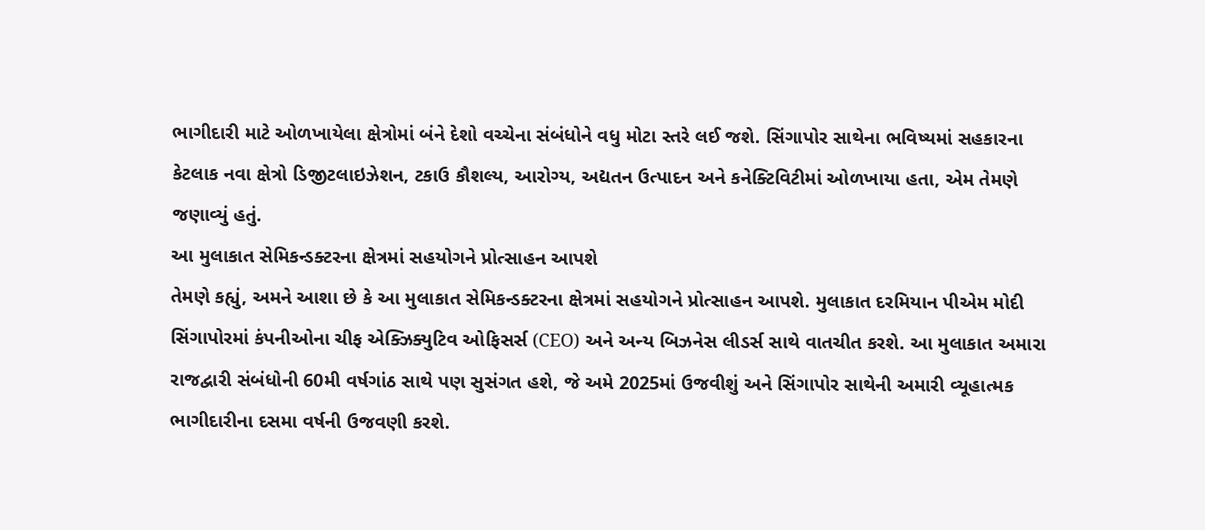ભાગીદારી માટે ઓળખાયેલા ક્ષેત્રોમાં બંને દેશો વચ્ચેના સંબંધોને વધુ મોટા સ્તરે લઈ જશે. સિંગાપોર સાથેના ભવિષ્યમાં સહકારના કેટલાક નવા ક્ષેત્રો ડિજીટલાઇઝેશન, ટકાઉ કૌશલ્ય, આરોગ્ય, અદ્યતન ઉત્પાદન અને કનેક્ટિવિટીમાં ઓળખાયા હતા, એમ તેમણે જણાવ્યું હતું.
આ મુલાકાત સેમિકન્ડક્ટરના ક્ષેત્રમાં સહયોગને પ્રોત્સાહન આપશે
તેમણે કહ્યું, અમને આશા છે કે આ મુલાકાત સેમિકન્ડક્ટરના ક્ષેત્રમાં સહયોગને પ્રોત્સાહન આપશે. મુલાકાત દરમિયાન પીએમ મોદી સિંગાપોરમાં કંપનીઓના ચીફ એક્ઝિક્યુટિવ ઓફિસર્સ (CEO) અને અન્ય બિઝનેસ લીડર્સ સાથે વાતચીત કરશે. આ મુલાકાત અમારા રાજદ્વારી સંબંધોની 60મી વર્ષગાંઠ સાથે પણ સુસંગત હશે, જે અમે 2025માં ઉજવીશું અને સિંગાપોર સાથેની અમારી વ્યૂહાત્મક ભાગીદારીના દસમા વર્ષની ઉજવણી કરશે.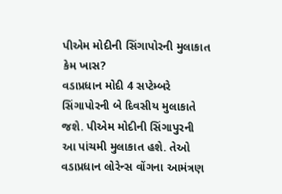પીએમ મોદીની સિંગાપોરની મુલાકાત કેમ ખાસ?
વડાપ્રધાન મોદી 4 સપ્ટેમ્બરે સિંગાપોરની બે દિવસીય મુલાકાતે જશે. પીએમ મોદીની સિંગાપુરની આ પાંચમી મુલાકાત હશે. તેઓ વડાપ્રધાન લોરેન્સ વોંગના આમંત્રણ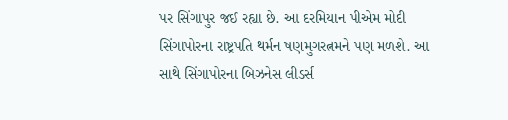પર સિંગાપુર જઈ રહ્યા છે. આ દરમિયાન પીએમ મોદી સિંગાપોરના રાષ્ટ્રપતિ થર્મન ષણમુગરત્નમને પણ મળશે. આ સાથે સિંગાપોરના બિઝનેસ લીડર્સ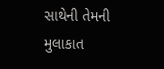સાથેની તેમની મુલાકાત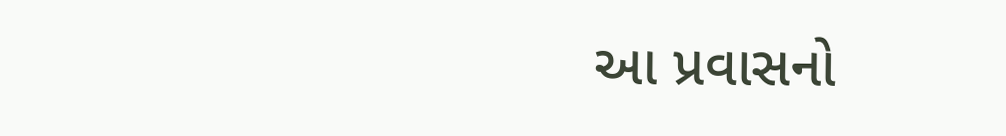આ પ્રવાસનો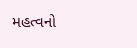મહત્વનો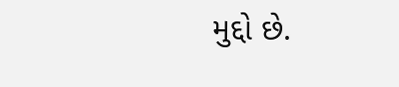મુદ્દો છે.